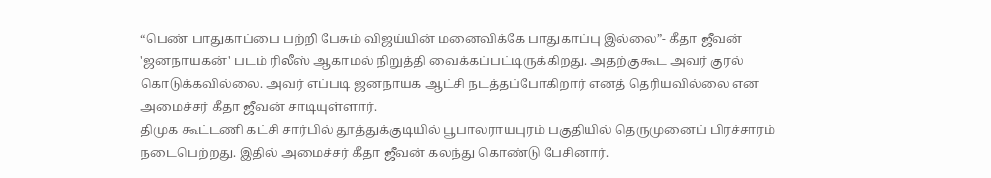“பெண் பாதுகாப்பை பற்றி பேசும் விஜய்யின் மனைவிக்கே பாதுகாப்பு இல்லை”- கீதா ஜீவன்
'ஜனநாயகன்' படம் ரிலீஸ் ஆகாமல் நிறுத்தி வைக்கப்பட்டிருக்கிறது. அதற்குகூட அவர் குரல் கொடுக்கவில்லை. அவர் எப்படி ஜனநாயக ஆட்சி நடத்தப்போகிறார் எனத் தெரியவில்லை என அமைச்சர் கீதா ஜீவன் சாடியுள்ளார்.
திமுக கூட்டணி கட்சி சார்பில் தூத்துக்குடியில் பூபாலராயபுரம் பகுதியில் தெருமுனைப் பிரச்சாரம் நடைபெற்றது. இதில் அமைச்சர் கீதா ஜீவன் கலந்து கொண்டு பேசினார்.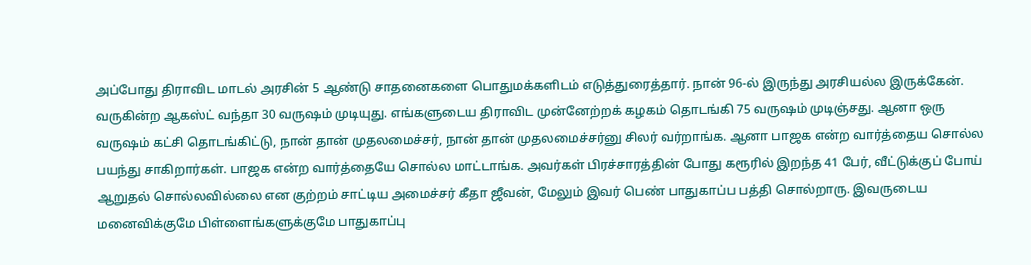அப்போது திராவிட மாடல் அரசின் 5 ஆண்டு சாதனைகளை பொதுமக்களிடம் எடுத்துரைத்தார். நான் 96-ல் இருந்து அரசியல்ல இருக்கேன். வருகின்ற ஆகஸ்ட் வந்தா 30 வருஷம் முடியுது. எங்களுடைய திராவிட முன்னேற்றக் கழகம் தொடங்கி 75 வருஷம் முடிஞ்சது. ஆனா ஒரு வருஷம் கட்சி தொடங்கிட்டு, நான் தான் முதலமைச்சர், நான் தான் முதலமைச்சர்னு சிலர் வர்றாங்க. ஆனா பாஜக என்ற வார்த்தைய சொல்ல பயந்து சாகிறார்கள். பாஜக என்ற வார்த்தையே சொல்ல மாட்டாங்க. அவர்கள் பிரச்சாரத்தின் போது கரூரில் இறந்த 41 பேர், வீட்டுக்குப் போய் ஆறுதல் சொல்லவில்லை என குற்றம் சாட்டிய அமைச்சர் கீதா ஜீவன், மேலும் இவர் பெண் பாதுகாப்ப பத்தி சொல்றாரு. இவருடைய மனைவிக்குமே பிள்ளைங்களுக்குமே பாதுகாப்பு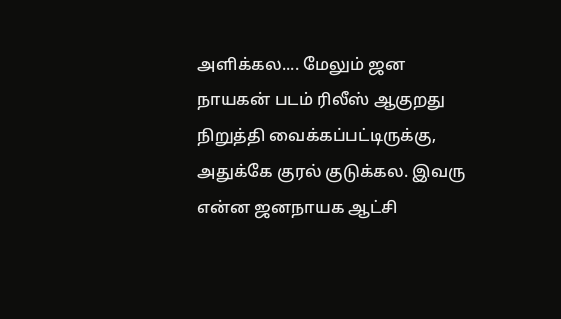அளிக்கல.... மேலும் ஜன நாயகன் படம் ரிலீஸ் ஆகுறது நிறுத்தி வைக்கப்பட்டிருக்கு, அதுக்கே குரல் குடுக்கல. இவரு என்ன ஜனநாயக ஆட்சி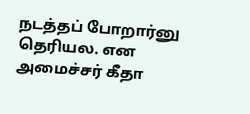நடத்தப் போறார்னு தெரியல. என அமைச்சர் கீதா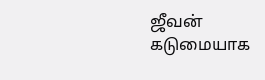ஜீவன் கடுமையாக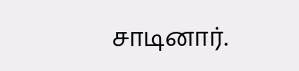சாடினார்.